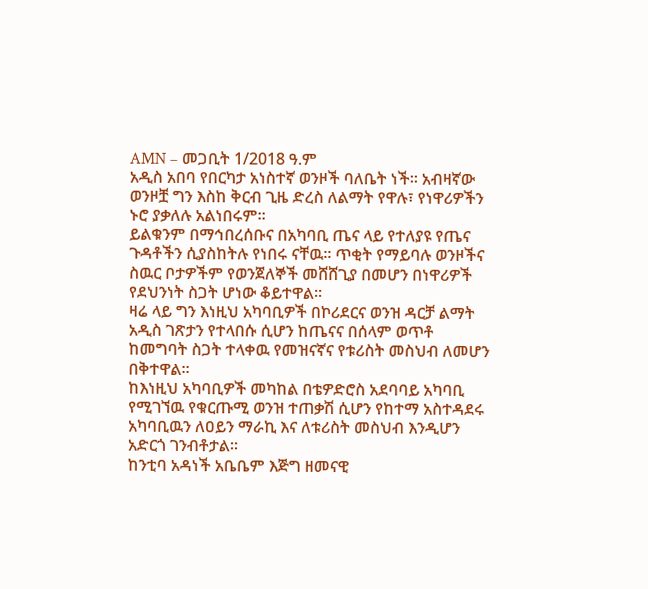AMN – መጋቢት 1/2018 ዓ.ም
አዲስ አበባ የበርካታ አነስተኛ ወንዞች ባለቤት ነች፡፡ አብዛኛው ወንዞቿ ግን እስከ ቅርብ ጊዜ ድረስ ለልማት የዋሉ፣ የነዋሪዎችን ኑሮ ያቃለሉ አልነበሩም፡፡
ይልቁንም በማኅበረሰቡና በአካባቢ ጤና ላይ የተለያዩ የጤና ጉዳቶችን ሲያስከትሉ የነበሩ ናቸዉ፡፡ ጥቂት የማይባሉ ወንዞችና ስዉር ቦታዎችም የወንጀለኞች መሸሸጊያ በመሆን በነዋሪዎች የደህንነት ስጋት ሆነው ቆይተዋል፡፡
ዛሬ ላይ ግን እነዚህ አካባቢዎች በኮሪደርና ወንዝ ዳርቻ ልማት አዲስ ገጽታን የተላበሱ ሲሆን ከጤናና በሰላም ወጥቶ ከመግባት ስጋት ተላቀዉ የመዝናኛና የቱሪስት መስህብ ለመሆን በቅተዋል፡፡
ከእነዚህ አካባቢዎች መካከል በቴዎድሮስ አደባባይ አካባቢ የሚገኘዉ የቁርጡሚ ወንዝ ተጠቃሽ ሲሆን የከተማ አስተዳደሩ አካባቢዉን ለዐይን ማራኪ እና ለቱሪስት መስህብ እንዲሆን አድርጎ ገንብቶታል፡፡
ከንቲባ አዳነች አቤቤም እጅግ ዘመናዊ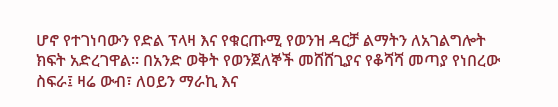ሆኖ የተገነባውን የድል ፕላዛ እና የቁርጡሚ የወንዝ ዳርቻ ልማትን ለአገልግሎት ክፍት አድረገዋል፡፡ በአንድ ወቅት የወንጀለኞች መሸሸጊያና የቆሻሻ መጣያ የነበረው ስፍራ፤ ዛሬ ውብ፣ ለዐይን ማራኪ እና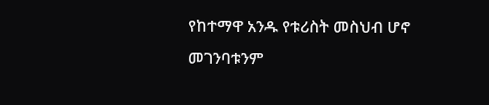የከተማዋ አንዱ የቱሪስት መስህብ ሆኖ መገንባቱንም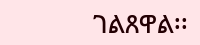ገልጸዋል፡፡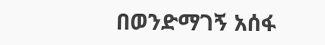በወንድማገኝ አሰፋ